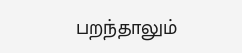பறந்தாலும்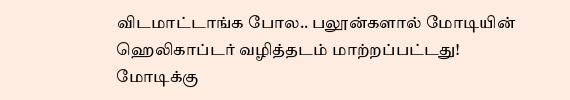விடமாட்டாங்க போல.. பலூன்களால் மோடியின் ஹெலிகாப்டர் வழித்தடம் மாற்றப்பட்டது!
மோடிக்கு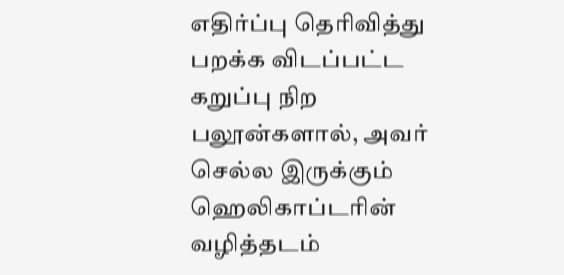எதிர்ப்பு தெரிவித்து பறக்க விடப்பட்ட கறுப்பு நிற பலூன்களால், அவர் செல்ல இருக்கும் ஹெலிகாப்டரின் வழித்தடம்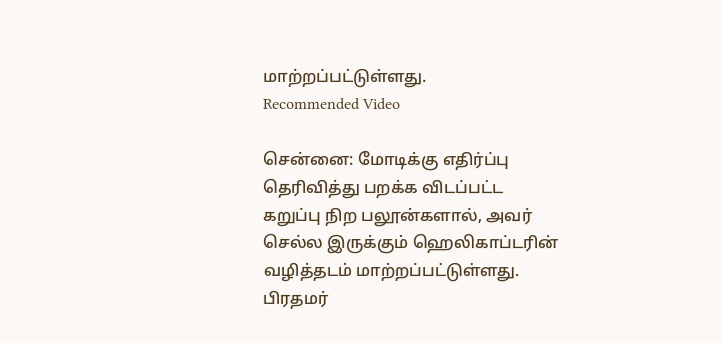மாற்றப்பட்டுள்ளது.
Recommended Video

சென்னை: மோடிக்கு எதிர்ப்பு தெரிவித்து பறக்க விடப்பட்ட கறுப்பு நிற பலூன்களால், அவர் செல்ல இருக்கும் ஹெலிகாப்டரின் வழித்தடம் மாற்றப்பட்டுள்ளது. பிரதமர்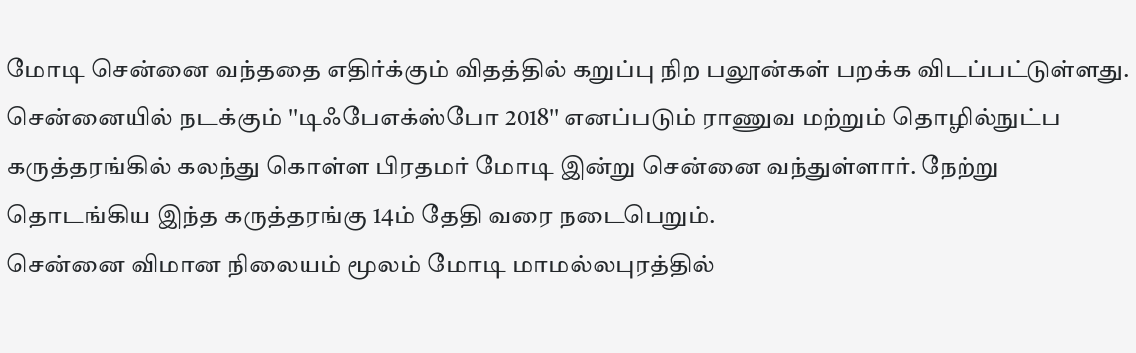மோடி சென்னை வந்ததை எதிர்க்கும் விதத்தில் கறுப்பு நிற பலூன்கள் பறக்க விடப்பட்டுள்ளது.
சென்னையில் நடக்கும் ''டிஃபேஎக்ஸ்போ 2018'' எனப்படும் ராணுவ மற்றும் தொழில்நுட்ப கருத்தரங்கில் கலந்து கொள்ள பிரதமர் மோடி இன்று சென்னை வந்துள்ளார். நேற்று தொடங்கிய இந்த கருத்தரங்கு 14ம் தேதி வரை நடைபெறும்.
சென்னை விமான நிலையம் மூலம் மோடி மாமல்லபுரத்தில்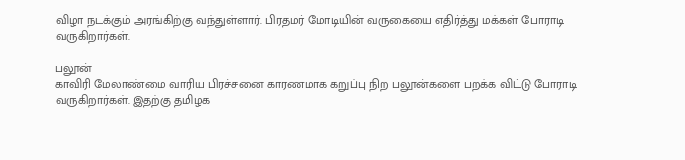விழா நடக்கும் அரங்கிற்கு வந்துள்ளார். பிரதமர் மோடியின் வருகையை எதிர்த்து மக்கள் போராடி வருகிறார்கள்.

பலூன்
காவிரி மேலாண்மை வாரிய பிரச்சனை காரணமாக கறுப்பு நிற பலூன்களை பறக்க விட்டு போராடி வருகிறார்கள். இதற்கு தமிழக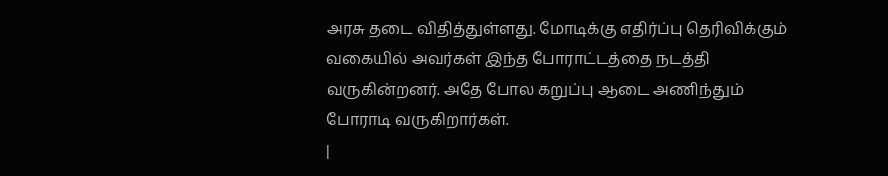அரசு தடை விதித்துள்ளது. மோடிக்கு எதிர்ப்பு தெரிவிக்கும் வகையில் அவர்கள் இந்த போராட்டத்தை நடத்தி வருகின்றனர். அதே போல கறுப்பு ஆடை அணிந்தும் போராடி வருகிறார்கள்.
|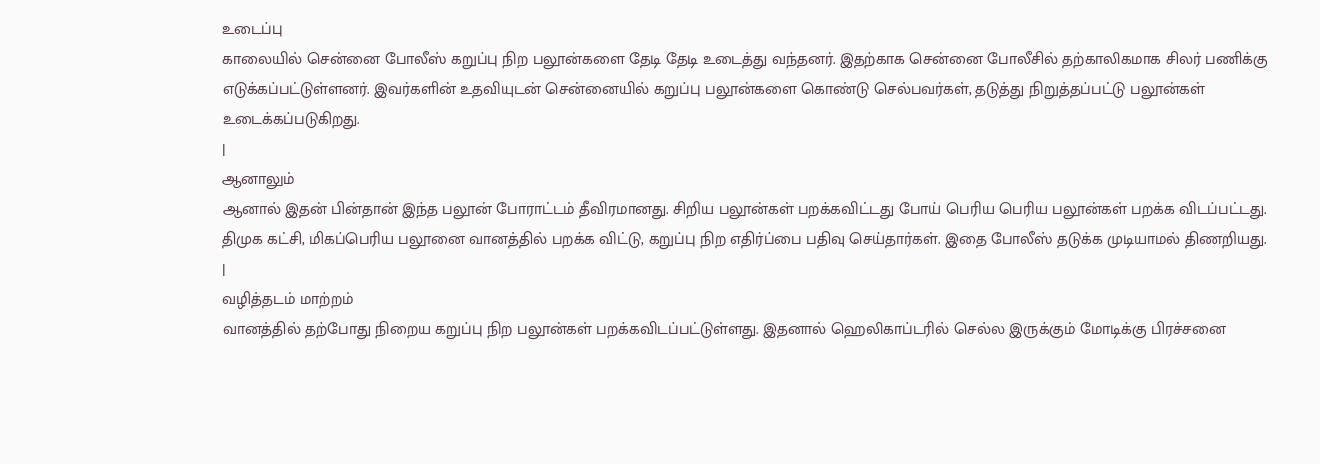உடைப்பு
காலையில் சென்னை போலீஸ் கறுப்பு நிற பலூன்களை தேடி தேடி உடைத்து வந்தனர். இதற்காக சென்னை போலீசில் தற்காலிகமாக சிலர் பணிக்கு எடுக்கப்பட்டுள்ளனர். இவர்களின் உதவியுடன் சென்னையில் கறுப்பு பலூன்களை கொண்டு செல்பவர்கள், தடுத்து நிறுத்தப்பட்டு பலூன்கள் உடைக்கப்படுகிறது.
|
ஆனாலும்
ஆனால் இதன் பின்தான் இந்த பலூன் போராட்டம் தீவிரமானது. சிறிய பலூன்கள் பறக்கவிட்டது போய் பெரிய பெரிய பலூன்கள் பறக்க விடப்பட்டது. திமுக கட்சி, மிகப்பெரிய பலூனை வானத்தில் பறக்க விட்டு, கறுப்பு நிற எதிர்ப்பை பதிவு செய்தார்கள். இதை போலீஸ் தடுக்க முடியாமல் திணறியது.
|
வழித்தடம் மாற்றம்
வானத்தில் தற்போது நிறைய கறுப்பு நிற பலூன்கள் பறக்கவிடப்பட்டுள்ளது. இதனால் ஹெலிகாப்டரில் செல்ல இருக்கும் மோடிக்கு பிரச்சனை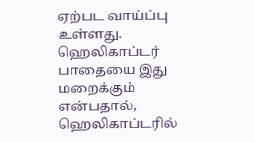ஏற்பட வாய்ப்பு உள்ளது. ஹெலிகாப்டர் பாதையை இது மறைக்கும் என்பதால், ஹெலிகாப்டரில்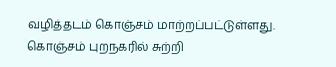வழித்தடம் கொஞ்சம் மாற்றப்பட்டுள்ளது. கொஞ்சம் புறநகரில் சுற்றி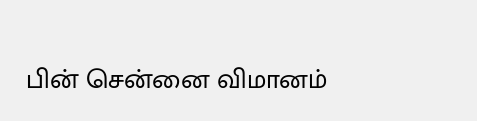பின் சென்னை விமானம்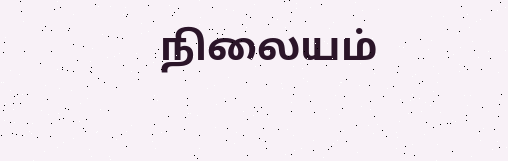நிலையம்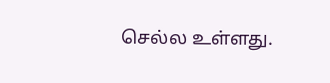செல்ல உள்ளது.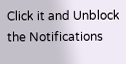Click it and Unblock the Notifications